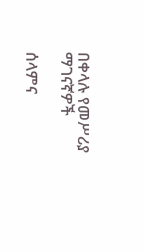በቀላሉ የመሥሪያ ማገናኛዎች

ሰላምና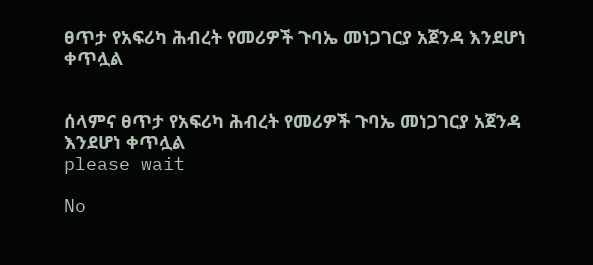ፀጥታ የአፍሪካ ሕብረት የመሪዎች ጉባኤ መነጋገርያ አጀንዳ እንደሆነ ቀጥሏል


ሰላምና ፀጥታ የአፍሪካ ሕብረት የመሪዎች ጉባኤ መነጋገርያ አጀንዳ እንደሆነ ቀጥሏል
please wait

No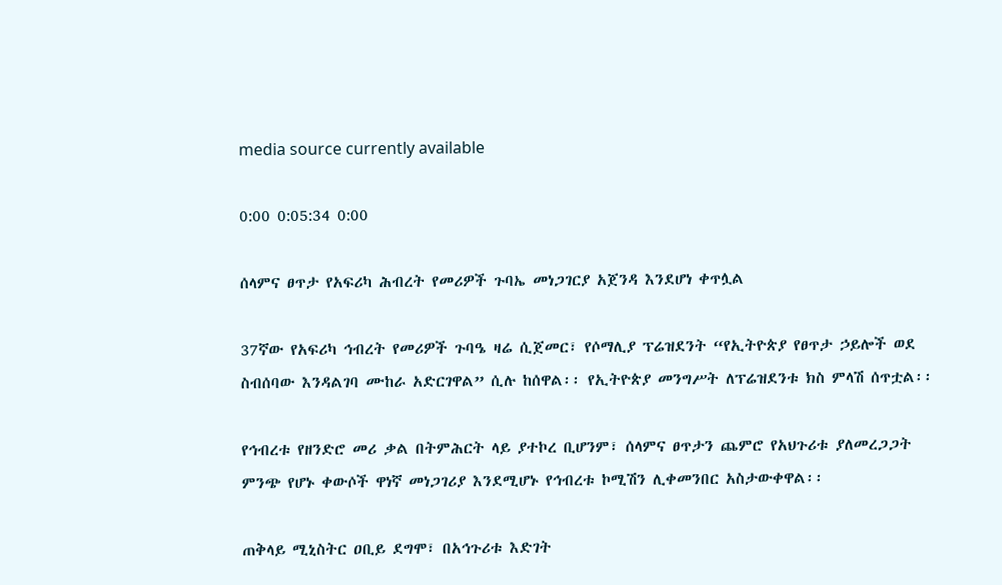media source currently available

0:00 0:05:34 0:00

ሰላምና ፀጥታ የአፍሪካ ሕብረት የመሪዎች ጉባኤ መነጋገርያ አጀንዳ እንደሆነ ቀጥሏል

37ኛው የአፍሪካ ኅብረት የመሪዎች ጉባዔ ዛሬ ሲጀመር፣ የሶማሊያ ፕሬዝደንት “የኢትዮጵያ የፀጥታ ኃይሎች ወደ ስብሰባው እንዳልገባ ሙከራ አድርገዋል” ሲሉ ከሰዋል፡፡ የኢትዮጵያ መንግሥት ለፕሬዝደንቱ ክስ ምላሽ ሰጥቷል፡፡

የኅብረቱ የዘንድሮ መሪ ቃል በትምሕርት ላይ ያተኮረ ቢሆንም፣ ሰላምና ፀጥታን ጨምሮ የአህጉሪቱ ያለመረጋጋት ምንጭ የሆኑ ቀውሶች ዋነኛ መነጋገሪያ እንደሚሆኑ የኅብረቱ ኮሚሽን ሊቀመንበር አስታውቀዋል፡፡

ጠቅላይ ሚኒስትር ዐቢይ ደግሞ፣ በአኅጉሪቱ እድገት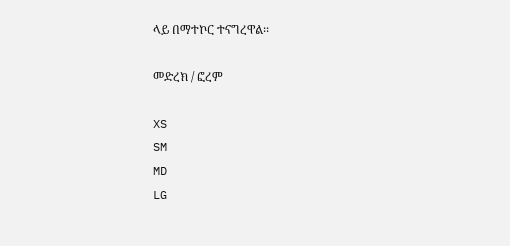ላይ በማተኮር ተናግረዋል፡፡

መድረክ / ፎረም

XS
SM
MD
LG